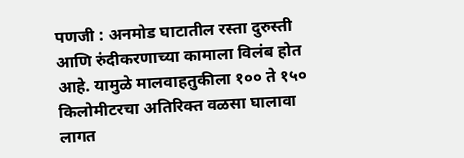पणजी : अनमोड घाटातील रस्ता दुरुस्ती आणि रुंदीकरणाच्या कामाला विलंब होत आहे. यामुळे मालवाहतुकीला १०० ते १५० किलोमीटरचा अतिरिक्त वळसा घालावा लागत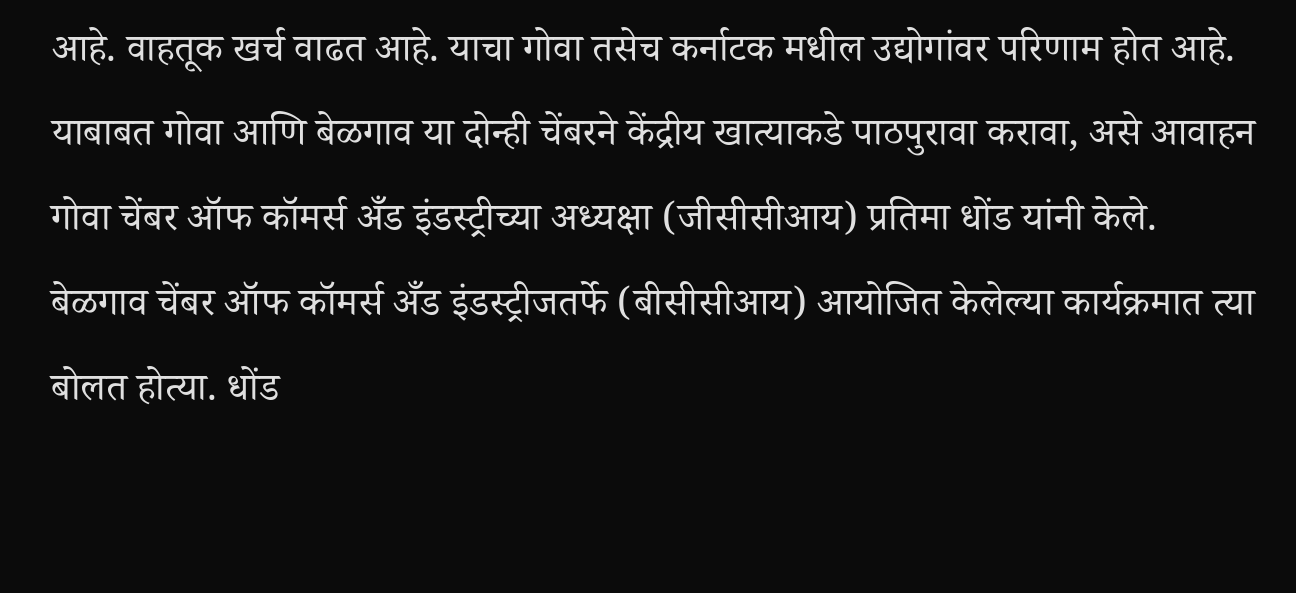आहे. वाहतूक खर्च वाढत आहे. याचा गोवा तसेच कर्नाटक मधील उद्योगांवर परिणाम होत आहे. याबाबत गोवा आणि बेळगाव या दोन्ही चेंबरने केंद्रीय खात्याकडे पाठपुरावा करावा, असे आवाहन गोवा चेंबर ऑफ कॉमर्स अँड इंडस्ट्रीच्या अध्यक्षा (जीसीसीआय) प्रतिमा धोंड यांनी केले.
बेळगाव चेंबर ऑफ कॉमर्स अँड इंडस्ट्रीजतर्फे (बीसीसीआय) आयोजित केलेल्या कार्यक्रमात त्या बोलत होत्या. धोंड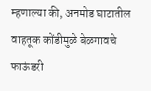म्हणाल्या की, अनमोड घाटातील वाहतूक कोंडीमुळे बेळगावचे फाऊंडरी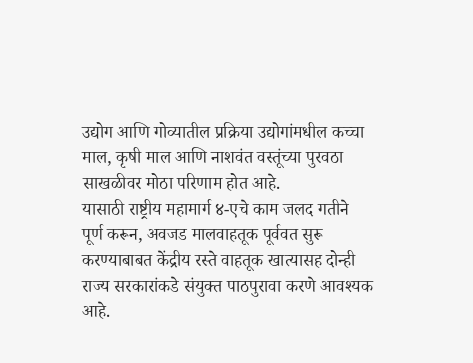उद्योग आणि गोव्यातील प्रक्रिया उद्योगांमधील कच्चा माल, कृषी माल आणि नाशवंत वस्तूंच्या पुरवठा साखळीवर मोठा परिणाम होत आहे.
यासाठी राष्ट्रीय महामार्ग ४-एचे काम जलद गतीने पूर्ण करून, अवजड मालवाहतूक पूर्ववत सुरू करण्याबाबत केंद्रीय रस्ते वाहतूक खात्यासह दोन्ही राज्य सरकारांकडे संयुक्त पाठपुरावा करणे आवश्यक आहे.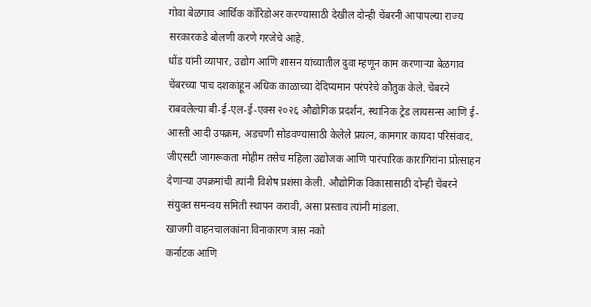गोवा बेळगाव आर्थिक कॉरिडोअर करण्यासाठी देखील दोन्ही चेंबरनी आपापल्या राज्य सरकारकडे बोलणी करणे गरजेचे आहे.
धोंड यांनी व्यापार, उद्योग आणि शासन यांच्यातील दुवा म्हणून काम करणाऱ्या बेळगाव चेंबरच्या पाच दशकांहून अधिक काळाच्या देदिप्यमान परंपरेचे कौतुक केले. चेंबरने राबवलेल्या बी-ई-एल-ई-एक्स २०२६ औद्योगिक प्रदर्शन, स्थानिक ट्रेड लायसन्स आणि ई-आस्ती आदी उपक्रम, अडचणी सोडवण्यासाठी केलेले प्रयत्न, कामगार कायदा परिसंवाद, जीएसटी जागरूकता मोहीम तसेच महिला उद्योजक आणि पारंपारिक कारागिरांना प्रोत्साहन देणाऱ्या उपक्रमांची त्यांनी विशेष प्रशंसा केली. औद्योगिक विकासासाठी दोन्ही चेंबरने संयुक्त समन्वय समिती स्थापन करावी, असा प्रस्ताव त्यांनी मांडला.
खाजगी वाहनचालकांना विनाकारण त्रास नको
कर्नाटक आणि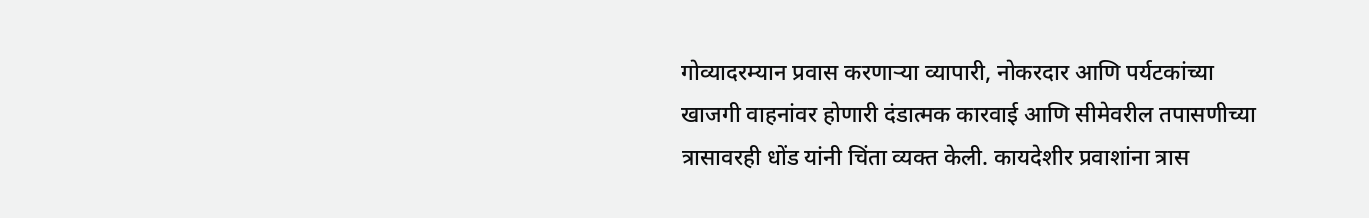गोव्यादरम्यान प्रवास करणाऱ्या व्यापारी, नोकरदार आणि पर्यटकांच्या खाजगी वाहनांवर होणारी दंडात्मक कारवाई आणि सीमेवरील तपासणीच्या त्रासावरही धोंड यांनी चिंता व्यक्त केली. कायदेशीर प्रवाशांना त्रास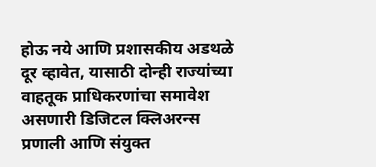होऊ नये आणि प्रशासकीय अडथळे दूर व्हावेत, यासाठी दोन्ही राज्यांच्या वाहतूक प्राधिकरणांचा समावेश असणारी डिजिटल क्लिअरन्स प्रणाली आणि संयुक्त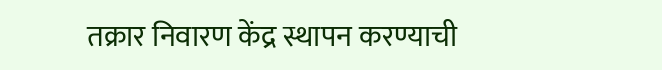तक्रार निवारण केंद्र स्थापन करण्याची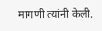मागणी त्यांनी केली.